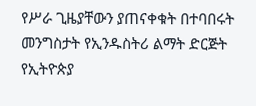የሥራ ጊዜያቸውን ያጠናቀቁት በተባበሩት መንግስታት የኢንዱስትሪ ልማት ድርጅት የኢትዮጵያ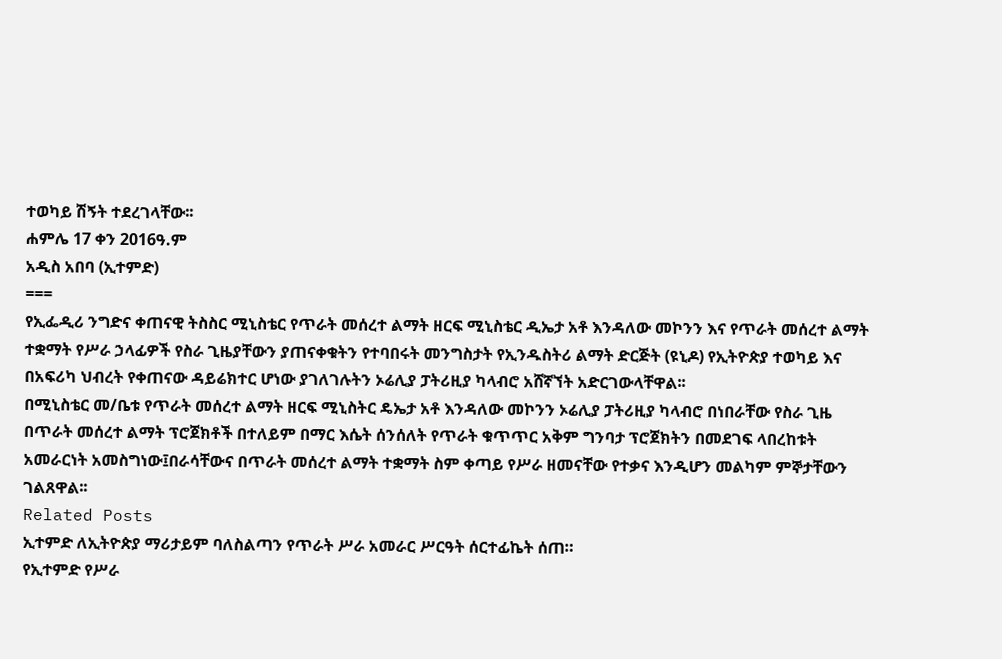ተወካይ ሽኝት ተደረገላቸው፡፡
ሐምሌ 17 ቀን 2016ዓ.ም
አዲስ አበባ (ኢተምድ)
===
የኢፌዲሪ ንግድና ቀጠናዊ ትስስር ሚኒስቴር የጥራት መሰረተ ልማት ዘርፍ ሚኒስቴር ዲኤታ አቶ እንዳለው መኮንን እና የጥራት መሰረተ ልማት ተቋማት የሥራ ኃላፊዎች የስራ ጊዜያቸውን ያጠናቀቁትን የተባበሩት መንግስታት የኢንዱስትሪ ልማት ድርጅት (ዩኒዶ) የኢትዮጵያ ተወካይ እና በአፍሪካ ህብረት የቀጠናው ዳይሬክተር ሆነው ያገለገሉትን ኦሬሊያ ፓትሪዚያ ካላብሮ አሸኛኘት አድርገውላቸዋል፡፡
በሚኒስቴር መ/ቤቱ የጥራት መሰረተ ልማት ዘርፍ ሚኒስትር ዴኤታ አቶ እንዳለው መኮንን ኦሬሊያ ፓትሪዚያ ካላብሮ በነበራቸው የስራ ጊዜ በጥራት መሰረተ ልማት ፕሮጀክቶች በተለይም በማር እሴት ሰንሰለት የጥራት ቁጥጥር አቅም ግንባታ ፕሮጀክትን በመደገፍ ላበረከቱት አመራርነት አመስግነው፤በራሳቸውና በጥራት መሰረተ ልማት ተቋማት ስም ቀጣይ የሥራ ዘመናቸው የተቃና እንዲሆን መልካም ምኞታቸውን ገልጸዋል፡፡
Related Posts
ኢተምድ ለኢትዮጵያ ማሪታይም ባለስልጣን የጥራት ሥራ አመራር ሥርዓት ሰርተፊኬት ሰጠ።
የኢተምድ የሥራ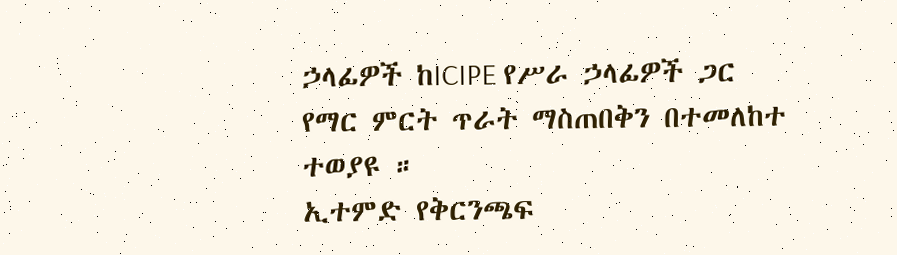ኃላፊዎች ከICIPE የሥራ ኃላፊዎች ጋር የማር ምርት ጥራት ማስጠበቅን በተመለከተ ተወያዩ ።
ኢተምድ የቅርንጫፍ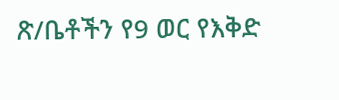ጽ/ቤቶችን የ9 ወር የእቅድ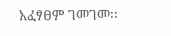አፈፃፀም ገመገመ፡፡